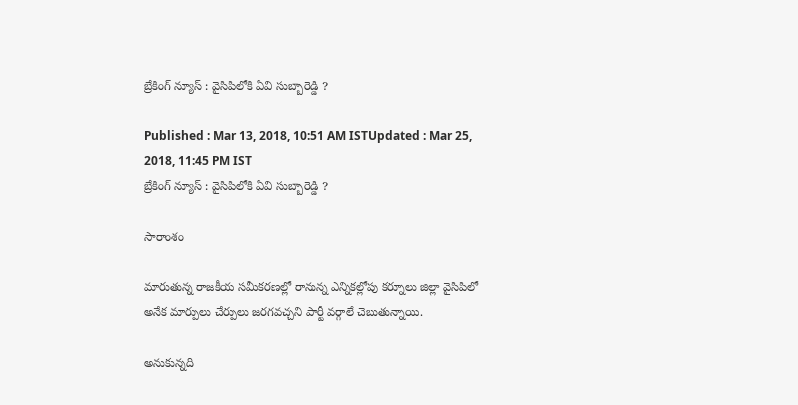బ్రేకింగ్ న్యూస్ : వైసిపిలోకి ఏవి సుబ్బారెడ్డి ?

Published : Mar 13, 2018, 10:51 AM ISTUpdated : Mar 25, 2018, 11:45 PM IST
బ్రేకింగ్ న్యూస్ : వైసిపిలోకి ఏవి సుబ్బారెడ్డి ?

సారాంశం

మారుతున్న రాజకీయ సమీకరణల్లో రానున్న ఎన్నికల్లోపు కర్నూలు జిల్లా వైసిపిలో అనేక మార్పులు చేర్పులు జరగవచ్చని పార్టీ వర్గాలే చెబుతున్నాయి.

అనుకున్నది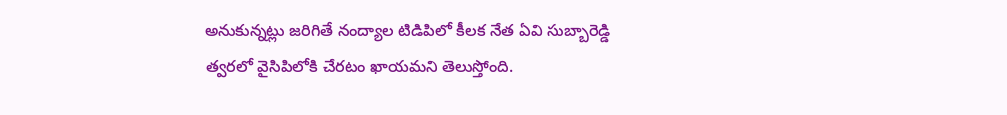అనుకున్నట్లు జరిగితే నంద్యాల టిడిపిలో కీలక నేత ఏవి సుబ్బారెడ్డి త్వరలో వైసిపిలోకి చేరటం ఖాయమని తెలుస్తోంది.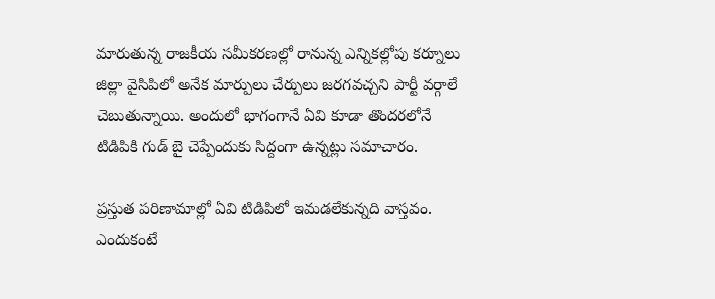మారుతున్న రాజకీయ సమీకరణల్లో రానున్న ఎన్నికల్లోపు కర్నూలు జిల్లా వైసిపిలో అనేక మార్పులు చేర్పులు జరగవచ్చని పార్టీ వర్గాలే చెబుతున్నాయి. అందులో భాగంగానే ఏవి కూడా తొందరలోనే టిడిపికి గుడ్ బై చెప్పేందుకు సిద్దంగా ఉన్నట్లు సమాచారం.

ప్రస్తుత పరిణామాల్లో ఏవి టిడిపిలో ఇమడలేకున్నది వాస్తవం. ఎందుకంటే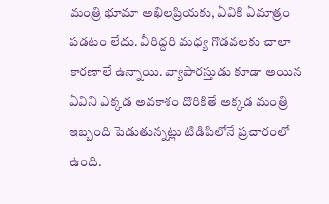మంత్రి భూమా అఖిలప్రియకు, ఏవికి ఏమాత్రం పడటం లేదు. వీరిద్దరి మధ్య గొడవలకు చాలా కారణాలే ఉన్నాయి. వ్యాపారస్తుడు కూడా అయిన ఏవిని ఎక్కడ అవకాశం దొరికితే అక్కడ మంత్రి ఇబ్బంది పెడుతున్నట్లు టిడిపిలోనే ప్రచారంలో ఉంది.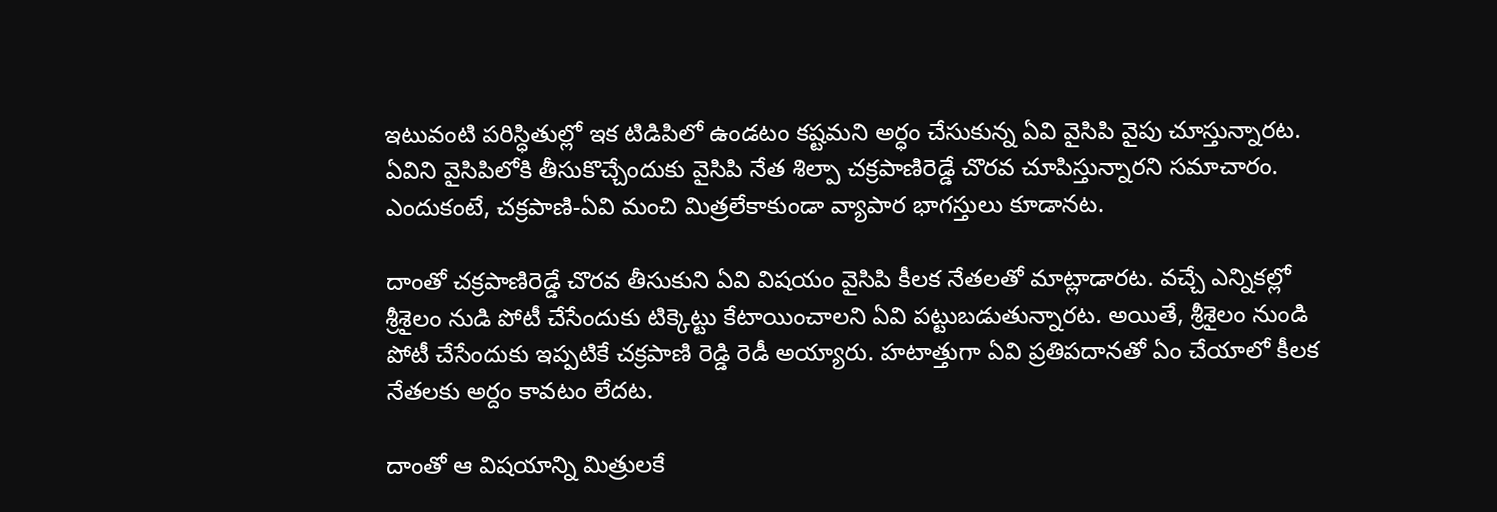ఇటువంటి పరిస్ధితుల్లో ఇక టిడిపిలో ఉండటం కష్టమని అర్ధం చేసుకున్న ఏవి వైసిపి వైపు చూస్తున్నారట. ఏవిని వైసిపిలోకి తీసుకొచ్చేందుకు వైసిపి నేత శిల్పా చక్రపాణిరెడ్డే చొరవ చూపిస్తున్నారని సమాచారం. ఎందుకంటే, చక్రపాణి-ఏవి మంచి మిత్రలేకాకుండా వ్యాపార భాగస్తులు కూడానట.

దాంతో చక్రపాణిరెడ్డే చొరవ తీసుకుని ఏవి విషయం వైసిపి కీలక నేతలతో మాట్లాడారట. వచ్చే ఎన్నికల్లో శ్రీశైలం నుడి పోటీ చేసేందుకు టిక్కెట్టు కేటాయించాలని ఏవి పట్టుబడుతున్నారట. అయితే, శ్రీశైలం నుండి పోటీ చేసేందుకు ఇప్పటికే చక్రపాణి రెడ్డి రెడీ అయ్యారు. హటాత్తుగా ఏవి ప్రతిపదానతో ఏం చేయాలో కీలక నేతలకు అర్దం కావటం లేదట.

దాంతో ఆ విషయాన్ని మిత్రులకే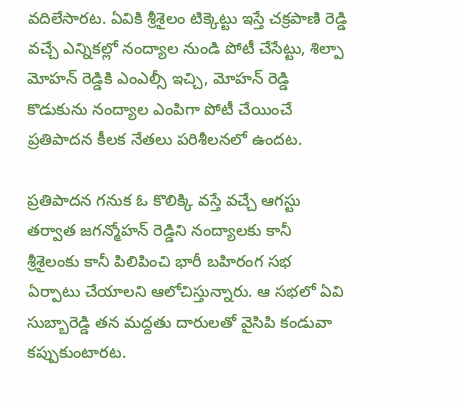వదిలేసారట. ఏవికి శ్రీశైలం టిక్కెట్టు ఇస్తే చక్రపాణి రెడ్డి వచ్చే ఎన్నికల్లో నంద్యాల నుండి పోటీ చేసేట్టు, శిల్పా మోహన్ రెడ్డికి ఎంఎల్సీ ఇచ్చి, మోహన్ రెడ్డి కొడుకును నంద్యాల ఎంపిగా పోటీ చేయించే ప్రతిపాదన కీలక నేతలు పరిశీలనలో ఉందట.

ప్రతిపాదన గనుక ఓ కొలిక్కి వస్తే వచ్చే ఆగస్టు తర్వాత జగన్మోహన్ రెడ్డిని నంద్యాలకు కానీ శ్రీశైలంకు కానీ పిలిపించి భారీ బహిరంగ సభ ఏర్పాటు చేయాలని ఆలోచిస్తున్నారు. ఆ సభలో ఏవి సుబ్బారెడ్డి తన మద్దతు దారులతో వైసిపి కండువా కప్పుకుంటారట.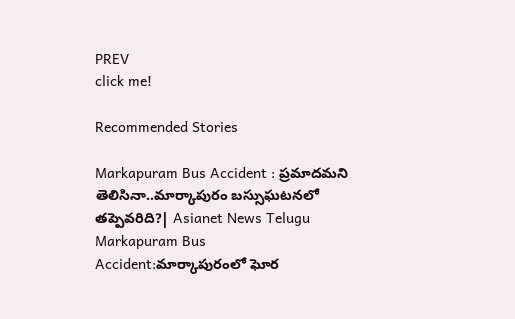PREV
click me!

Recommended Stories

Markapuram Bus Accident : ప్రమాదమని తెలిసినా..మార్కాపురం బస్సుఘటనలో తప్పెవరిది?| Asianet News Telugu
Markapuram Bus Accident:మార్కాపురంలో ఘోర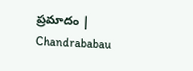ప్రమాదం | Chandrababau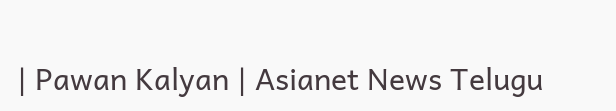| Pawan Kalyan | Asianet News Telugu